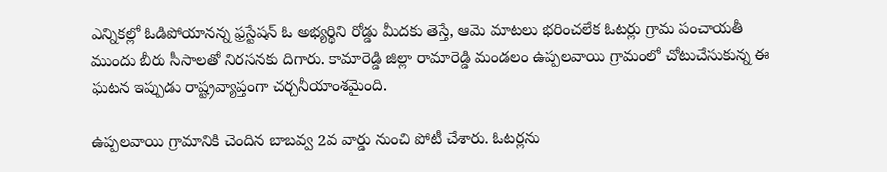ఎన్నికల్లో ఓడిపోయానన్న ఫ్రస్టేషన్ ఓ అభ్యర్థిని రోడ్డు మీదకు తెస్తే, ఆమె మాటలు భరించలేక ఓటర్లు గ్రామ పంచాయతీ ముందు బీరు సీసాలతో నిరసనకు దిగారు. కామారెడ్డి జిల్లా రామారెడ్డి మండలం ఉప్పలవాయి గ్రామంలో చోటుచేసుకున్న ఈ ఘటన ఇప్పుడు రాష్ట్రవ్యాప్తంగా చర్చనీయాంశమైంది.

ఉప్పలవాయి గ్రామానికి చెందిన బాబవ్వ 2వ వార్డు నుంచి పోటీ చేశారు. ఓటర్లను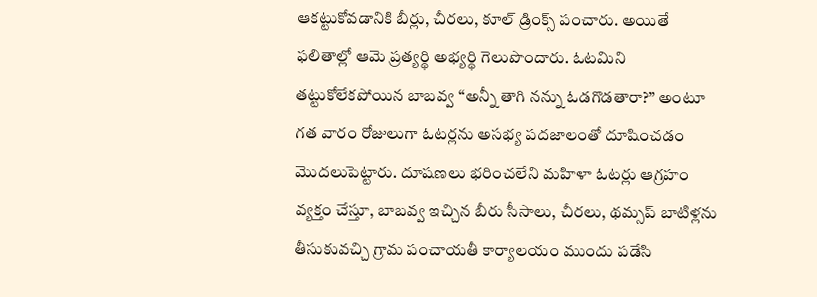ఆకట్టుకోవడానికి బీర్లు, చీరలు, కూల్ డ్రింక్స్ పంచారు. అయితే ఫలితాల్లో ఆమె ప్రత్యర్థి అభ్యర్థి గెలుపొందారు. ఓటమిని తట్టుకోలేకపోయిన బాబవ్వ “అన్నీ తాగి నన్ను ఓడగొడతారా?” అంటూ గత వారం రోజులుగా ఓటర్లను అసభ్య పదజాలంతో దూషించడం మొదలుపెట్టారు. దూషణలు భరించలేని మహిళా ఓటర్లు ఆగ్రహం వ్యక్తం చేస్తూ, బాబవ్వ ఇచ్చిన బీరు సీసాలు, చీరలు, థమ్సప్ బాటిళ్లను తీసుకువచ్చి గ్రామ పంచాయతీ కార్యాలయం ముందు పడేసి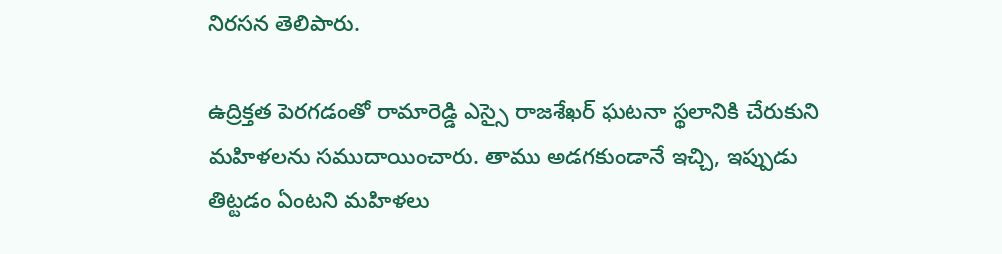నిరసన తెలిపారు.

ఉద్రిక్తత పెరగడంతో రామారెడ్డి ఎస్సై రాజశేఖర్ ఘటనా స్థలానికి చేరుకుని మహిళలను సముదాయించారు. తాము అడగకుండానే ఇచ్చి, ఇప్పుడు తిట్టడం ఏంటని మహిళలు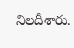నిలదీశారు.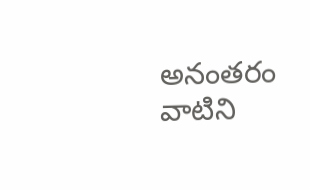అనంతరం వాటిని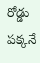రోడ్డు పక్కనే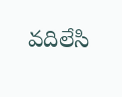వదిలేసి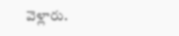వెళ్లారు.